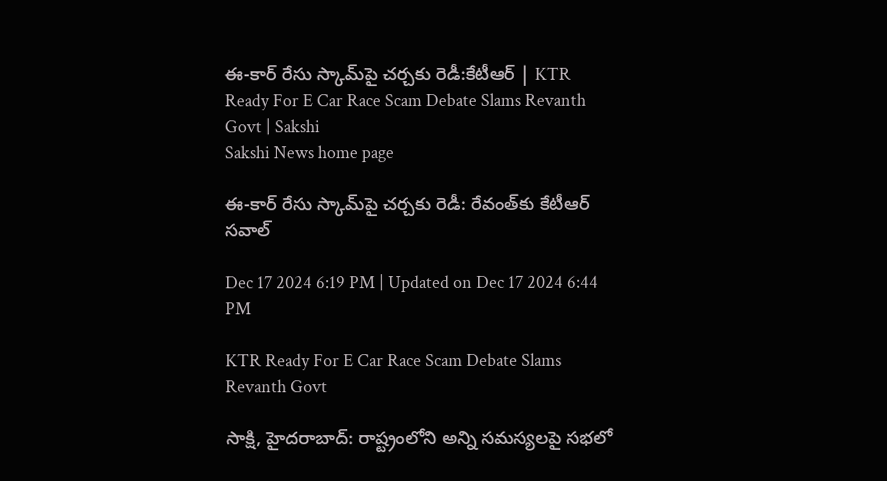ఈ-కార్‌ రేసు స్కామ్‌పై చర్చకు రెడీ:కేటీఆర్‌ | KTR Ready For E Car Race Scam Debate Slams Revanth Govt | Sakshi
Sakshi News home page

ఈ-కార్‌ రేసు స్కామ్‌పై చర్చకు రెడీ: రేవంత్‌కు కేటీఆర్‌ సవాల్‌

Dec 17 2024 6:19 PM | Updated on Dec 17 2024 6:44 PM

KTR Ready For E Car Race Scam Debate Slams Revanth Govt

సాక్షి, హైదరాబాద్‌: రాష్ట్రంలోని అన్ని సమస్యలపై సభలో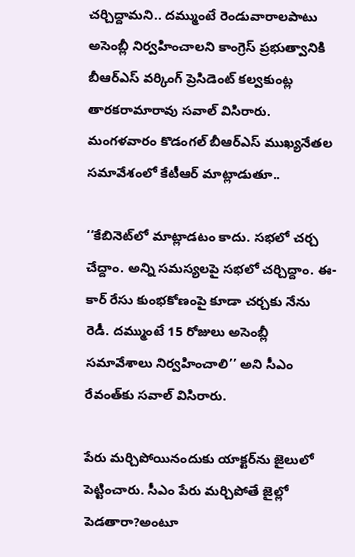చర్చిద్దామని.. దమ్ముంటే రెండువారాలపాటు అసెంబ్లీ నిర్వహించాలని కాంగ్రెస్‌ ప్రభుత్వానికి బీఆర్‌ఎస్‌ వర్కింగ్‌ ప్రెసిడెంట్‌ కల్వకుంట్ల తారకరామారావు సవాల్‌ విసిరారు. మంగళవారం కొడంగల్‌ బీఆర్‌ఎస్‌ ముఖ్యనేతల సమావేశంలో కేటీఆర్‌ మాట్లాడుతూ..

‘‘కేబినెట్‌లో మాట్లాడటం కాదు. సభలో చర్చ చేద్దాం. అన్ని సమస్యలపై సభలో చర్చిద్దాం. ఈ-కార్‌ రేసు కుంభకోణంపై కూడా చర్చకు నేను రెడీ. దమ్ముంటే 15 రోజులు అసెంబ్లీ సమావేశాలు నిర్వహించాలి’’ అని సీఎం రేవంత్‌కు సవాల్‌ విసిరారు.

పేరు మర్చిపోయినందుకు యాక్టర్‌ను జైలులో పెట్టించారు. సీఎం పేరు మర్చిపోతే జైల్లో పెడతారా?అంటూ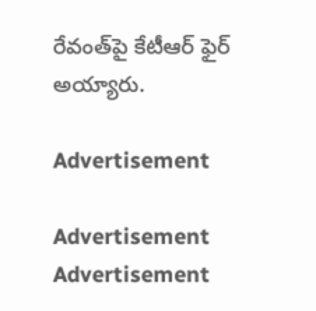రేవంత్‌పై కేటీఆర్‌ ఫైర్‌ అయ్యారు.

Advertisement

Advertisement
Advertisement